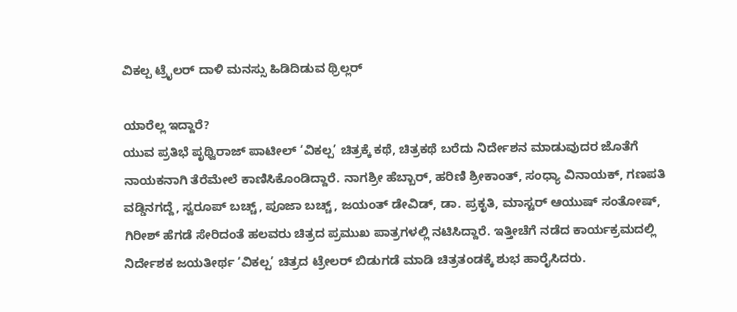ವಿಕಲ್ಪ ಟ್ರೈಲರ್‌ ದಾಳಿ ಮನಸ್ಸು ಹಿಡಿದಿಡುವ ಥ್ರಿಲ್ಲರ್‌

ಯಾರೆಲ್ಲ ಇದ್ದಾರೆ?
ಯುವ ಪ್ರತಿಭೆ ಪೃಥ್ವಿರಾಜ್ ಪಾಟೀಲ್‌ ‘ವಿಕಲ್ಪ’ ಚಿತ್ರಕ್ಕೆ ಕಥೆ, ಚಿತ್ರಕಥೆ ಬರೆದು ನಿರ್ದೇಶನ ಮಾಡುವುದರ ಜೊತೆಗೆ ನಾಯಕನಾಗಿ ತೆರೆಮೇಲೆ ಕಾಣಿಸಿಕೊಂಡಿದ್ದಾರೆ. ನಾಗಶ್ರೀ ಹೆಬ್ಬಾರ್‌, ಹರಿಣಿ ಶ್ರೀಕಾಂತ್‌, ಸಂಧ್ಯಾ ವಿನಾಯಕ್‌, ಗಣಪತಿ ವಡ್ಡಿನಗದ್ದೆ, ಸ್ವರೂಪ್ ಬಚ್ಚ್‌, ಪೂಜಾ ಬಚ್ಚ್‌, ಜಯಂತ್ ಡೇವಿಡ್‌, ಡಾ. ಪ್ರಕೃತಿ, ಮಾಸ್ಟರ್ ಆಯುಷ್ ಸಂತೋಷ್‌, ಗಿರೀಶ್ ಹೆಗಡೆ ಸೇರಿದಂತೆ ಹಲವರು ಚಿತ್ರದ ಪ್ರಮುಖ ಪಾತ್ರಗಳಲ್ಲಿ ನಟಿಸಿದ್ದಾರೆ. ಇತ್ತೀಚೆಗೆ ನಡೆದ ಕಾರ್ಯಕ್ರಮದಲ್ಲಿ ನಿರ್ದೇಶಕ ಜಯತೀರ್ಥ ‘ವಿಕಲ್ಪ’ ಚಿತ್ರದ ಟ್ರೇಲರ್ ಬಿಡುಗಡೆ ಮಾಡಿ ಚಿತ್ರತಂಡಕ್ಕೆ ಶುಭ ಹಾರೈಸಿದರು.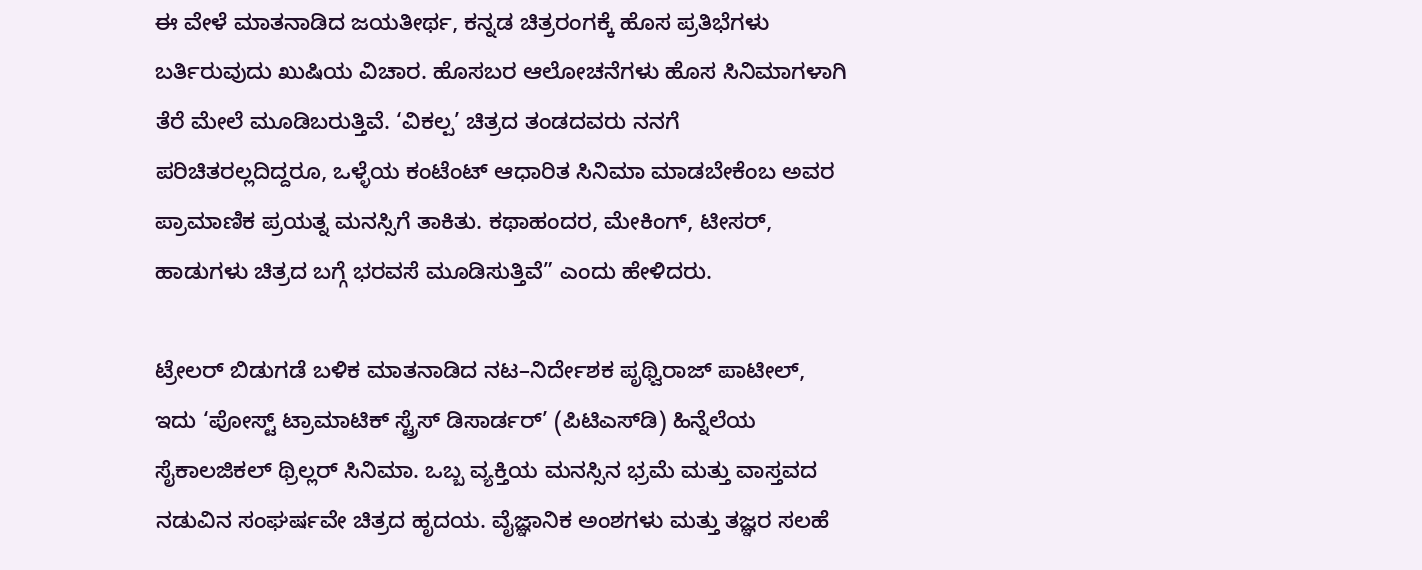ಈ ವೇಳೆ ಮಾತನಾಡಿದ ಜಯತೀರ್ಥ, ಕನ್ನಡ ಚಿತ್ರರಂಗಕ್ಕೆ ಹೊಸ ಪ್ರತಿಭೆಗಳು ಬರ್ತಿರುವುದು ಖುಷಿಯ ವಿಚಾರ. ಹೊಸಬರ ಆಲೋಚನೆಗಳು ಹೊಸ ಸಿನಿಮಾಗಳಾಗಿ ತೆರೆ ಮೇಲೆ ಮೂಡಿಬರುತ್ತಿವೆ. ‘ವಿಕಲ್ಪ’ ಚಿತ್ರದ ತಂಡದವರು ನನಗೆ ಪರಿಚಿತರಲ್ಲದಿದ್ದರೂ, ಒಳ್ಳೆಯ ಕಂಟೆಂಟ್ ಆಧಾರಿತ ಸಿನಿಮಾ ಮಾಡಬೇಕೆಂಬ ಅವರ ಪ್ರಾಮಾಣಿಕ ಪ್ರಯತ್ನ ಮನಸ್ಸಿಗೆ ತಾಕಿತು. ಕಥಾಹಂದರ, ಮೇಕಿಂಗ್‌, ಟೀಸರ್‌, ಹಾಡುಗಳು ಚಿತ್ರದ ಬಗ್ಗೆ ಭರವಸೆ ಮೂಡಿಸುತ್ತಿವೆ” ಎಂದು ಹೇಳಿದರು.

ಟ್ರೇಲರ್ ಬಿಡುಗಡೆ ಬಳಿಕ ಮಾತನಾಡಿದ ನಟ–ನಿರ್ದೇಶಕ ಪೃಥ್ವಿರಾಜ್ ಪಾಟೀಲ್‌, ಇದು ‘ಪೋಸ್ಟ್ ಟ್ರಾಮಾಟಿಕ್ ಸ್ಟ್ರೆಸ್ ಡಿಸಾರ್ಡರ್’ (ಪಿಟಿಎಸ್‌ಡಿ) ಹಿನ್ನೆಲೆಯ ಸೈಕಾಲಜಿಕಲ್ ಥ್ರಿಲ್ಲರ್ ಸಿನಿಮಾ. ಒಬ್ಬ ವ್ಯಕ್ತಿಯ ಮನಸ್ಸಿನ ಭ್ರಮೆ ಮತ್ತು ವಾಸ್ತವದ ನಡುವಿನ ಸಂಘರ್ಷವೇ ಚಿತ್ರದ ಹೃದಯ. ವೈಜ್ಞಾನಿಕ ಅಂಶಗಳು ಮತ್ತು ತಜ್ಞರ ಸಲಹೆ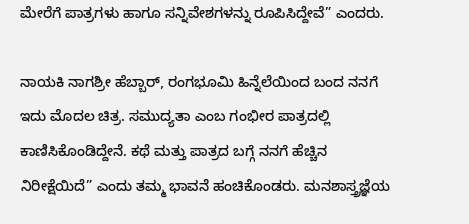ಮೇರೆಗೆ ಪಾತ್ರಗಳು ಹಾಗೂ ಸನ್ನಿವೇಶಗಳನ್ನು ರೂಪಿಸಿದ್ದೇವೆ” ಎಂದರು.

ನಾಯಕಿ ನಾಗಶ್ರೀ ಹೆಬ್ಬಾರ್‌, ರಂಗಭೂಮಿ ಹಿನ್ನೆಲೆಯಿಂದ ಬಂದ ನನಗೆ ಇದು ಮೊದಲ ಚಿತ್ರ. ಸಮುದ್ಯತಾ ಎಂಬ ಗಂಭೀರ ಪಾತ್ರದಲ್ಲಿ ಕಾಣಿಸಿಕೊಂಡಿದ್ದೇನೆ. ಕಥೆ ಮತ್ತು ಪಾತ್ರದ ಬಗ್ಗೆ ನನಗೆ ಹೆಚ್ಚಿನ ನಿರೀಕ್ಷೆಯಿದೆ” ಎಂದು ತಮ್ಮ ಭಾವನೆ ಹಂಚಿಕೊಂಡರು. ಮನಶಾಸ್ತ್ರಜ್ಞೆಯ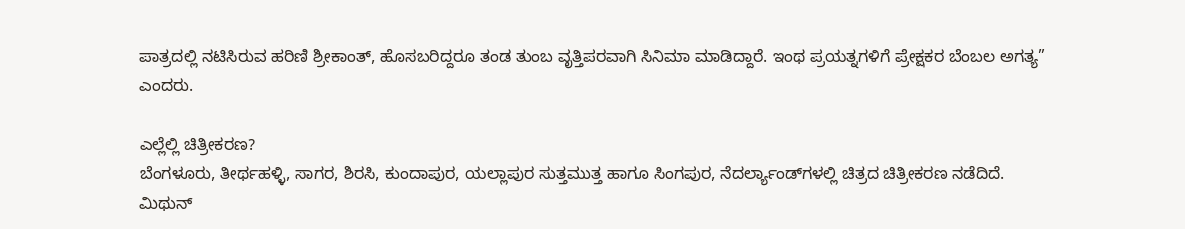ಪಾತ್ರದಲ್ಲಿ ನಟಿಸಿರುವ ಹರಿಣಿ ಶ್ರೀಕಾಂತ್‌, ಹೊಸಬರಿದ್ದರೂ ತಂಡ ತುಂಬ ವೃತ್ತಿಪರವಾಗಿ ಸಿನಿಮಾ ಮಾಡಿದ್ದಾರೆ. ಇಂಥ ಪ್ರಯತ್ನಗಳಿಗೆ ಪ್ರೇಕ್ಷಕರ ಬೆಂಬಲ ಅಗತ್ಯ” ಎಂದರು.

ಎಲ್ಲೆಲ್ಲಿ ಚಿತ್ರೀಕರಣ?
ಬೆಂಗಳೂರು, ತೀರ್ಥಹಳ್ಳಿ, ಸಾಗರ, ಶಿರಸಿ, ಕುಂದಾಪುರ, ಯಲ್ಲಾಪುರ ಸುತ್ತಮುತ್ತ ಹಾಗೂ ಸಿಂಗಪುರ, ನೆದರ್ಲ್ಯಾಂಡ್‌ಗಳಲ್ಲಿ ಚಿತ್ರದ ಚಿತ್ರೀಕರಣ ನಡೆದಿದೆ. ಮಿಥುನ್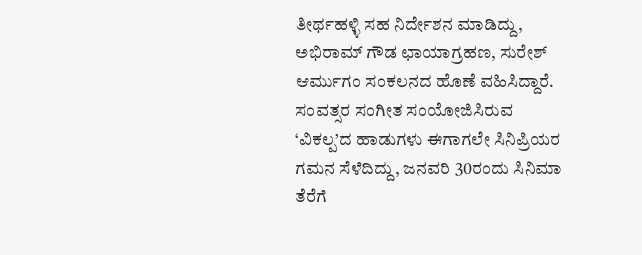ತೀರ್ಥಹಳ್ಳಿ ಸಹ ನಿರ್ದೇಶನ ಮಾಡಿದ್ದು, ಅಭಿರಾಮ್ ಗೌಡ ಛಾಯಾಗ್ರಹಣ, ಸುರೇಶ್ ಆರ್ಮುಗಂ ಸಂಕಲನದ ಹೊಣೆ ವಹಿಸಿದ್ದಾರೆ. ಸಂವತ್ಸರ ಸಂಗೀತ ಸಂಯೋಜಿಸಿರುವ ‘ವಿಕಲ್ಪ’ದ ಹಾಡುಗಳು ಈಗಾಗಲೇ ಸಿನಿಪ್ರಿಯರ ಗಮನ ಸೆಳೆದಿದ್ದು, ಜನವರಿ 30ರಂದು ಸಿನಿಮಾ ತೆರೆಗೆ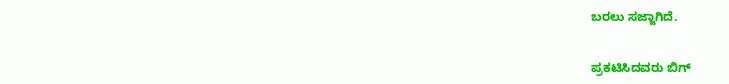ಬರಲು ಸಜ್ಜಾಗಿದೆ.


ಪ್ರಕಟಿಸಿದವರು ಬಿಗ್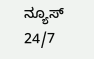ನ್ಯೂಸ್ 24/7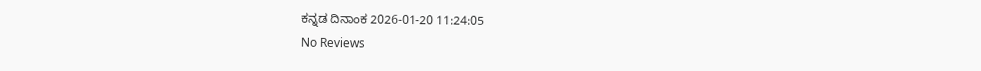ಕನ್ನಡ ದಿನಾಂಕ 2026-01-20 11:24:05
No Reviews